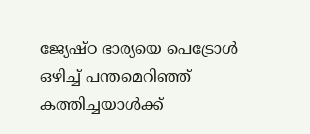ജ്യേഷ്ഠ ഭാര്യയെ പെട്രോള്‍ ഒഴിച്ച്‌ പന്തമെറിഞ്ഞ് കത്തിച്ചയാള്‍ക്ക്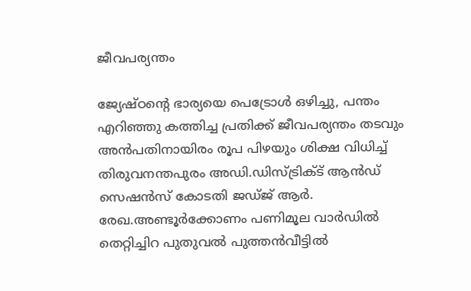ജീവപര്യന്തം

ജ്യേഷ്ഠന്റെ ഭാര്യയെ പെട്രോള്‍ ഒഴിച്ചു, പന്തം എറിഞ്ഞു കത്തിച്ച പ്രതിക്ക് ജീവപര്യന്തം തടവും അൻപതിനായിരം രൂപ പിഴയും ശിക്ഷ വിധിച്ച്‌ തിരുവനന്തപുരം അഡി.ഡിസ്ട്രിക്‌ട് ആൻഡ് സെഷൻസ് കോടതി ജഡ്ജ് ആർ. രേഖ.അണ്ടൂർക്കോണം പണിമൂല വാർഡില്‍ തെറ്റിച്ചിറ പുതുവല്‍ പുത്തൻവീട്ടില്‍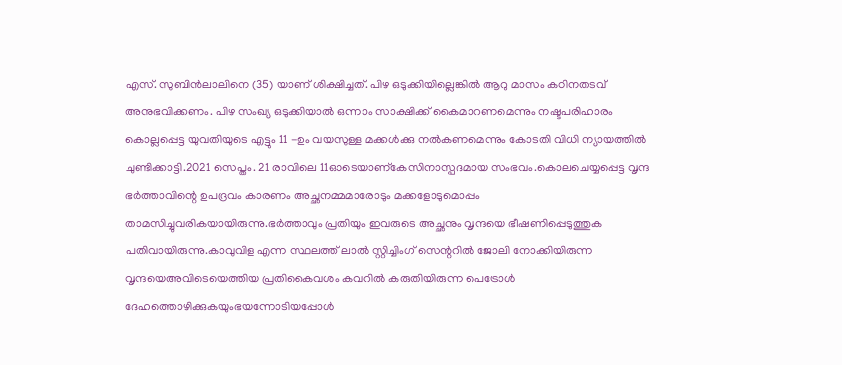എസ്. സുബിൻലാലിനെ (35) യാണ് ശിക്ഷിച്ചത്. പിഴ ഒടുക്കിയില്ലെങ്കില്‍ ആറു മാസം കഠിനതടവ് അനുഭവിക്കണം. പിഴ സംഖ്യ ഒടുക്കിയാല്‍ ഒന്നാം സാക്ഷിക്ക് കൈമാറണമെന്നും നഷ്ടപരിഹാരം കൊല്ലപ്പെട്ട യുവതിയുടെ എട്ടും 11 -ഉം വയസുള്ള മക്കള്‍ക്കു നല്‍കണമെന്നും കോടതി വിധി ന്യായത്തില്‍ ചുണ്ടിക്കാട്ടി.2021 സെപ്തം. 21 രാവിലെ 11ഓടെയാണ്കേസിനാസ്പദമായ സംഭവം.കൊലചെയ്യപ്പെട്ട വൃന്ദ ഭർത്താവിന്റെ ഉപദ്രവം കാരണം അച്ഛനമ്മമാരോടും മക്കളോടുമൊപ്പം താമസിച്ചുവരികയായിരുന്നു.ഭർത്താവും പ്രതിയും ഇവരുടെ അച്ഛനും വൃന്ദയെ ഭീഷണിപ്പെടുത്തുക പതിവായിരുന്നു.കാവുവിള എന്ന സ്ഥലത്ത് ലാല്‍ സ്റ്റിച്ചിംഗ് സെന്ററില്‍ ജോലി നോക്കിയിരുന്ന വൃന്ദയെഅവിടെയെത്തിയ പ്രതികൈവശം കവറില്‍ കരുതിയിരുന്ന പെട്രോള്‍ ദേഹത്തൊഴിക്കുകയുംഭയന്നോടിയപ്പോള്‍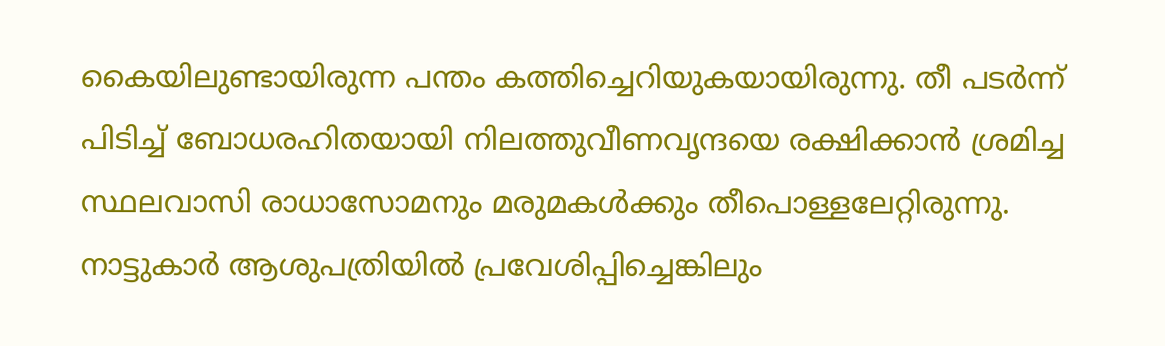കൈയിലുണ്ടായിരുന്ന പന്തം കത്തിച്ചെറിയുകയായിരുന്നു. തീ പടർന്ന് പിടിച്ച്‌ ബോധരഹിതയായി നിലത്തുവീണവൃന്ദയെ രക്ഷിക്കാൻ ശ്രമിച്ച സ്ഥലവാസി രാധാസോമനും മരുമകള്‍ക്കും തീപൊള്ളലേറ്റിരുന്നു. നാട്ടുകാർ ആശുപത്രിയില്‍ പ്രവേശിപ്പിച്ചെങ്കിലും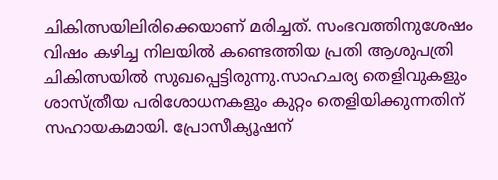ചികിത്സയിലിരിക്കെയാണ് മരിച്ചത്. സംഭവത്തിനുശേഷം വിഷം കഴിച്ച നിലയില്‍ കണ്ടെത്തിയ പ്രതി ആശുപത്രി ചികിത്സയില്‍ സുഖപ്പെട്ടിരുന്നു.സാഹചര്യ തെളിവുകളും ശാസ്ത്രീയ പരിശോധനകളും കുറ്റം തെളിയിക്കുന്നതിന് സഹായകമായി. പ്രോസീക്യൂഷന്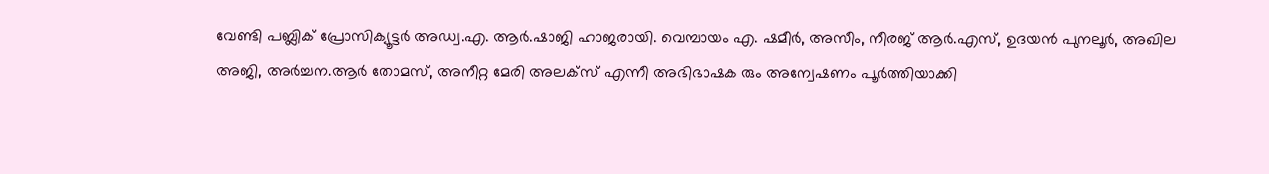വേണ്ടി പബ്ലിക് പ്രോസിക്യൂട്ടർ അഡ്വ.എ. ആർ.ഷാജി ഹാജരായി. വെമ്പായം എ. ഷമീർ, അസീം, നീരജ് ആർ.എസ്, ഉദയൻ പുനലൂർ, അഖില അജി, അർച്ചന.ആർ തോമസ്, അനീറ്റ മേരി അലക്സ്‌ എന്നീ അഭിഭാഷക രും അന്വേഷണം പൂർത്തിയാക്കി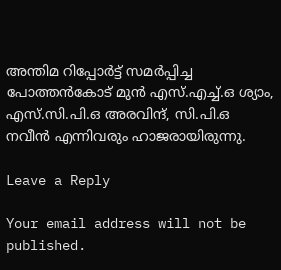അന്തിമ റിപ്പോർട്ട്‌ സമർപ്പിച്ച പോത്തൻകോട് മുൻ എസ്.എച്ച്‌.ഒ ശ്യാം, എസ്.സി.പി.ഒ അരവിന്ദ്, സി.പി.ഒ നവീൻ എന്നിവരും ഹാജരായിരുന്നു.

Leave a Reply

Your email address will not be published.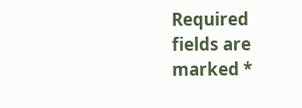Required fields are marked *